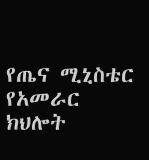የጤና ሚኒስቴር የአመራር ክህሎት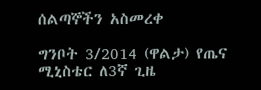ሰልጣኞችን አስመረቀ

ግንቦት 3/2014 (ዋልታ) የጤና ሚኒስቴር ለ3ኛ ጊዜ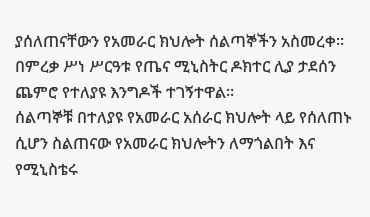ያሰለጠናቸውን የአመራር ክህሎት ሰልጣኞችን አስመረቀ።
በምረቃ ሥነ ሥርዓቱ የጤና ሚኒስትር ዶክተር ሊያ ታደሰን ጨምሮ የተለያዩ እንግዶች ተገኝተዋል።
ሰልጣኞቹ በተለያዩ የአመራር አሰራር ክህሎት ላይ የሰለጠኑ ሲሆን ስልጠናው የአመራር ክህሎትን ለማጎልበት እና የሚኒስቴሩ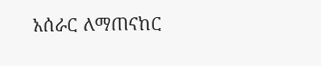አሰራር ለማጠናከር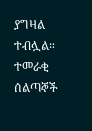ያግዛል ተብሏል።
ተመራቂ ሰልጣኞች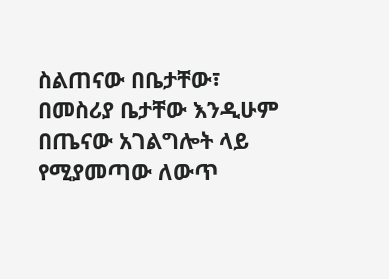ስልጠናው በቤታቸው፣ በመስሪያ ቤታቸው እንዲሁም በጤናው አገልግሎት ላይ የሚያመጣው ለውጥ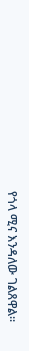የጎላ ሚና እንዳለው ገልጸዋል፡፡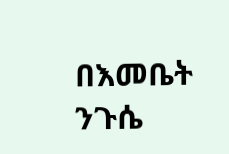በእመቤት ንጉሴ